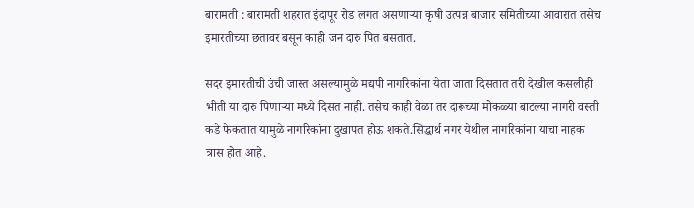बारामती : बारामती शहरात इंदापूर रोड लगत असणाऱ्या कृषी उत्पन्न बाजार समितीच्या आवारात तसेच इमारतीच्या छतावर बसून काही जन दारु पित बसतात.

सदर इमारतीची उंची जास्त असल्यामुळे मद्यपी नागरिकांना येता जाता दिसतात तरी देखील कसलीही भीती या दारु पिणाऱ्या मध्ये दिसत नाही. तसेच काही वेळा तर दारूच्या मोकळ्या बाटल्या नागरी वस्ती कडे फेकतात यामुळे नागरिकांना दुखापत होऊ शकते.सिद्धार्थ नगर येथील नागरिकांना याचा नाहक त्रास होत आहे.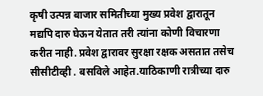कृषी उत्पन्न बाजार समितीच्या मुख्य प्रवेश द्वारातून मद्यपि दारु घेऊन येतात तरी त्यांना कोणी विचारणा करीत नाही. प्रवेश द्वारावर सुरक्षा रक्षक असतात तसेच सीसीटीव्ही . बसविले आहेत.याठिकाणी रात्रीच्या दारु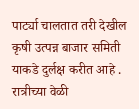पार्ट्या चालतात तरी देखील कृषी उत्पन्न बाजार समिती याकडे दुर्लक्ष करीत आहे .
रात्रीच्या वेळी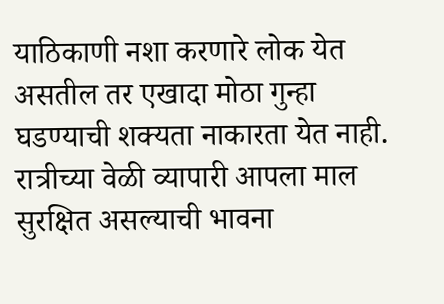याठिकाणी नशा करणारे लोक येत असतील तर एखादा मोठा गुन्हा घडण्याची शक्यता नाकारता येत नाही.
रात्रीच्या वेळी व्यापारी आपला माल सुरक्षित असल्याची भावना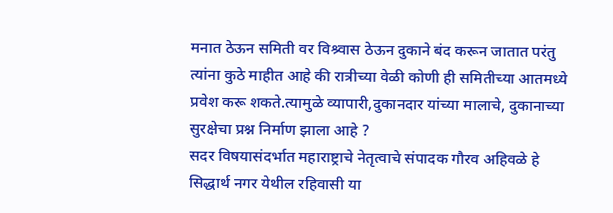मनात ठेऊन समिती वर विश्र्वास ठेऊन दुकाने बंद करून जातात परंतु त्यांना कुठे माहीत आहे की रात्रीच्या वेळी कोणी ही समितीच्या आतमध्ये प्रवेश करू शकते.त्यामुळे व्यापारी,दुकानदार यांच्या मालाचे, दुकानाच्या सुरक्षेचा प्रश्न निर्माण झाला आहे ?
सदर विषयासंदर्भात महाराष्ट्राचे नेतृत्वाचे संपादक गौरव अहिवळे हे सिद्धार्थ नगर येथील रहिवासी या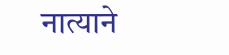नात्याने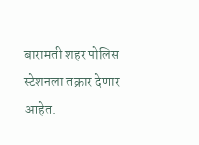बारामती शहर पोलिस स्टेशनला तक्रार देणार आहेत.